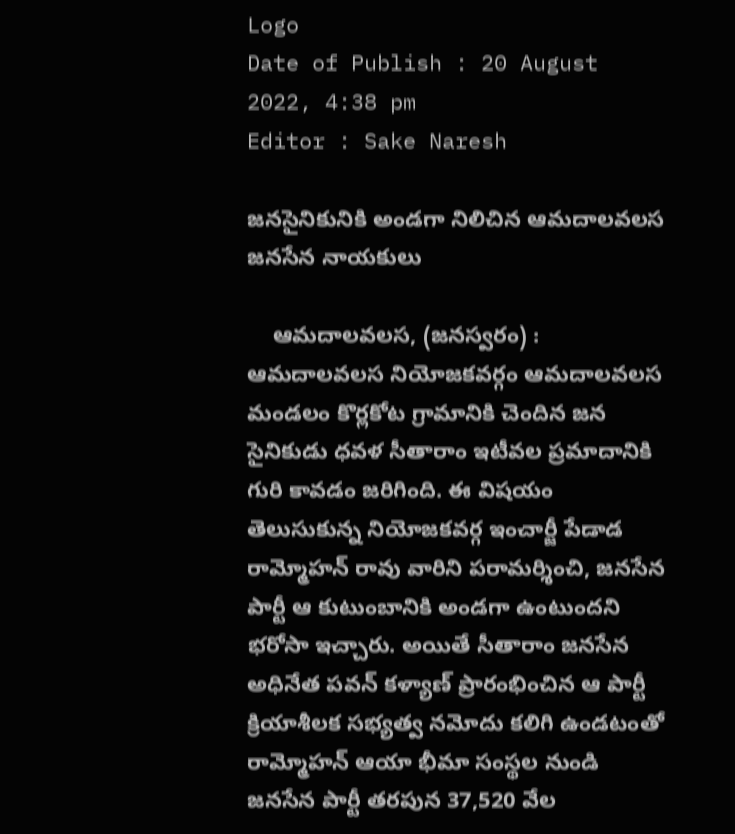Logo
Date of Publish : 20 August 2022, 4:38 pm
Editor : Sake Naresh

జనసైనికునికి అండగా నిలిచిన ఆమదాలవలస జనసేన నాయకులు

    ఆమదాలవలస, (జనస్వరం) : ఆమదాలవలస నియోజకవర్గం ఆమదాలవలస మండలం కొర్లకోట గ్రామానికి చెందిన జన సైనికుడు ధవళ సీతారాం ఇటీవల ప్రమాదానికి గురి కావడం జరిగింది. ఈ విషయం తెలుసుకున్న నియోజకవర్గ ఇంచార్జీ పేడాడ రామ్మోహన్ రావు వారిని పరామర్శించి, జనసేన పార్టీ ఆ కుటుంబానికి అండగా ఉంటుందని భరోసా ఇచ్చారు. అయితే సీతారాం జనసేన అధినేత పవన్ కళ్యాణ్ ప్రారంభించిన ఆ పార్టీ క్రియాశీలక సభ్యత్వ నమోదు కలిగి ఉండటంతో రామ్మోహన్ ఆయా భీమా సంస్థల నుండి జనసేన పార్టీ తరపున 37,520 వేల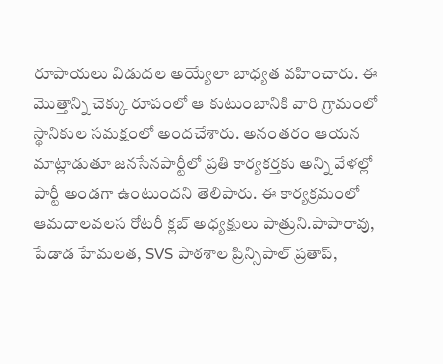రూపాయలు విడుదల అయ్యేలా బాధ్యత వహించారు. ఈ మొత్తాన్ని చెక్కు రూపంలో ఆ కుటుంబానికి వారి గ్రామంలో స్థానికుల సమక్షంలో అందచేశారు. అనంతరం ఆయన మాట్లాడుతూ జనసేనపార్టీలో ప్రతి కార్యకర్తకు అన్ని వేళల్లో పార్టీ అండగా ఉంటుందని తెలిపారు. ఈ కార్యక్రమంలో ఆమదాలవలస రోటరీ క్లబ్ అధ్యక్షులు పాత్రుని.పాపారావు, పేడాడ హేమలత, SVS పాఠశాల ప్రిన్సిపాల్ ప్రతాప్,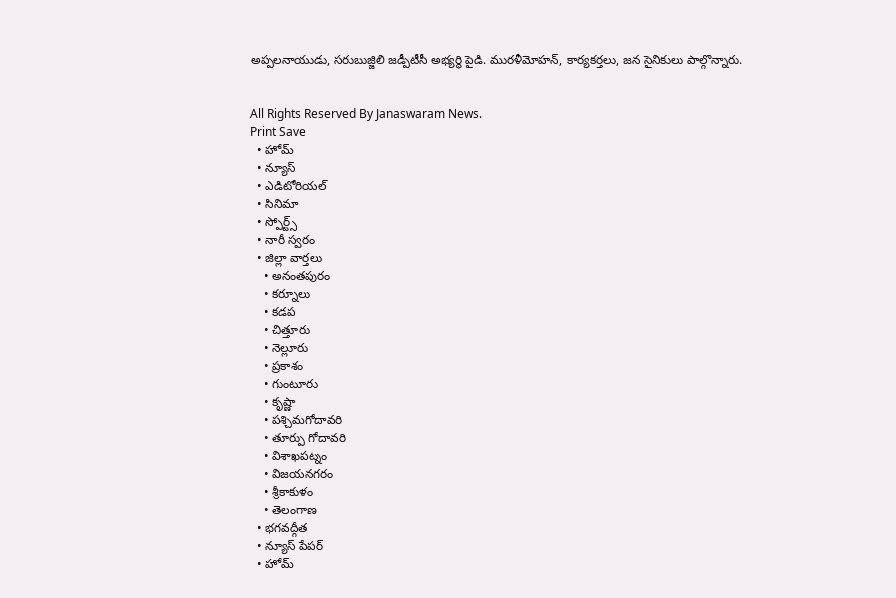అప్పలనాయుడు, సరుబుజ్జిలి జడ్పీటీసీ అభ్యర్థి పైడి. మురళీమోహన్, కార్యకర్తలు, జన సైనికులు పాల్గొన్నారు.


All Rights Reserved By Janaswaram News.
Print Save
  • హోమ్
  • న్యూస్
  • ఎడిటోరియల్
  • సినిమా
  • స్పోర్ట్స్
  • నారీ స్వరం
  • జిల్లా వార్తలు
    • అనంతపురం
    • కర్నూలు
    • కడప
    • చిత్తూరు
    • నెల్లూరు
    • ప్రకాశం
    • గుంటూరు
    • కృష్ణా
    • పశ్చిమగోదావరి
    • తూర్పు గోదావరి
    • విశాఖపట్నం
    • విజయనగరం
    • శ్రీకాకుళం
    • తెలంగాణ
  • భగవద్గీత
  • న్యూస్ పేపర్
  • హోమ్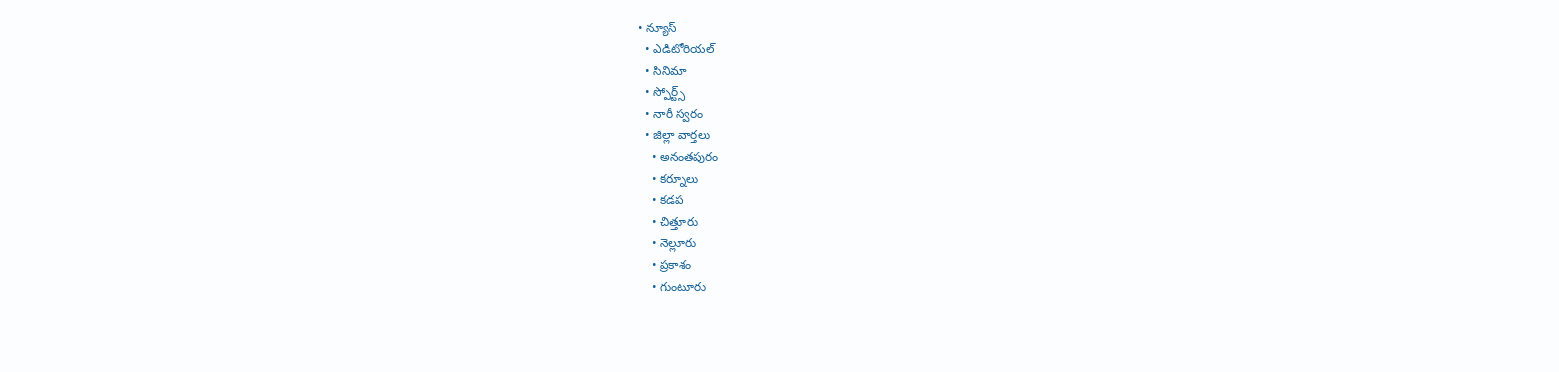• న్యూస్
  • ఎడిటోరియల్
  • సినిమా
  • స్పోర్ట్స్
  • నారీ స్వరం
  • జిల్లా వార్తలు
    • అనంతపురం
    • కర్నూలు
    • కడప
    • చిత్తూరు
    • నెల్లూరు
    • ప్రకాశం
    • గుంటూరు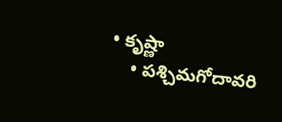• కృష్ణా
    • పశ్చిమగోదావరి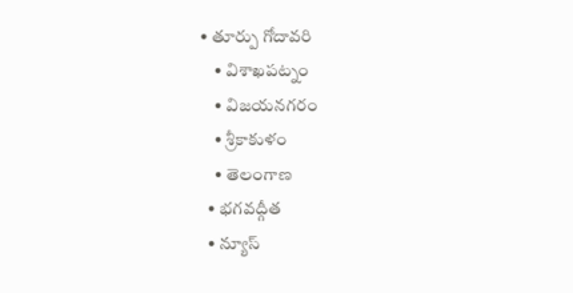• తూర్పు గోదావరి
    • విశాఖపట్నం
    • విజయనగరం
    • శ్రీకాకుళం
    • తెలంగాణ
  • భగవద్గీత
  • న్యూస్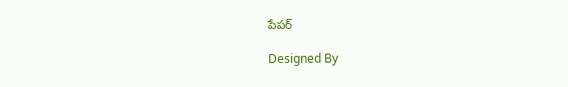పేపర్

Designed By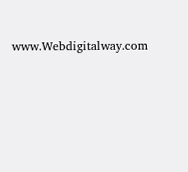www.Webdigitalway.com